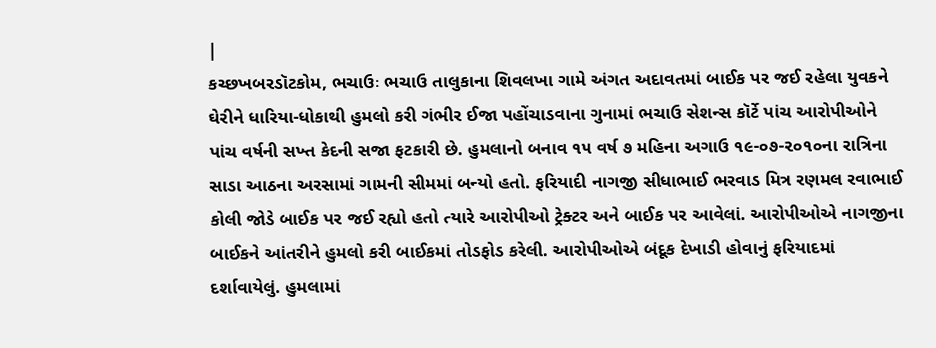|
કચ્છખબરડૉટકોમ, ભચાઉઃ ભચાઉ તાલુકાના શિવલખા ગામે અંગત અદાવતમાં બાઈક પર જઈ રહેલા યુવકને ઘેરીને ધારિયા-ધોકાથી હુમલો કરી ગંભીર ઈજા પહોંચાડવાના ગુનામાં ભચાઉ સેશન્સ કૉર્ટે પાંચ આરોપીઓને પાંચ વર્ષની સખ્ત કેદની સજા ફટકારી છે. હુમલાનો બનાવ ૧૫ વર્ષ ૭ મહિના અગાઉ ૧૯-૦૭-૨૦૧૦ના રાત્રિના સાડા આઠના અરસામાં ગામની સીમમાં બન્યો હતો. ફરિયાદી નાગજી સીધાભાઈ ભરવાડ મિત્ર રણમલ રવાભાઈ કોલી જોડે બાઈક પર જઈ રહ્યો હતો ત્યારે આરોપીઓ ટ્રેક્ટર અને બાઈક પર આવેલાં. આરોપીઓએ નાગજીના બાઈકને આંતરીને હુમલો કરી બાઈકમાં તોડફોડ કરેલી. આરોપીઓએ બંદૂક દેખાડી હોવાનું ફરિયાદમાં દર્શાવાયેલું. હુમલામાં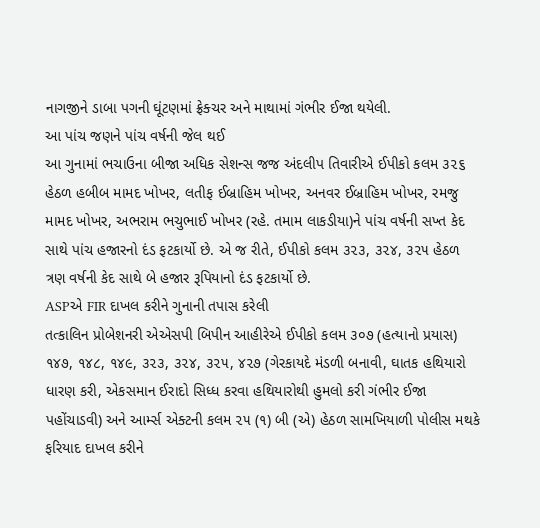નાગજીને ડાબા પગની ઘૂંટણમાં ફ્રેક્ચર અને માથામાં ગંભીર ઈજા થયેલી.
આ પાંચ જણને પાંચ વર્ષની જેલ થઈ
આ ગુનામાં ભચાઉના બીજા અધિક સેશન્સ જજ અંદલીપ તિવારીએ ઈપીકો કલમ ૩૨૬ હેઠળ હબીબ મામદ ખોખર, લતીફ ઈબ્રાહિમ ખોખર, અનવર ઈબ્રાહિમ ખોખર, રમજુ મામદ ખોખર, અભરામ ભચુભાઈ ખોખર (રહે. તમામ લાકડીયા)ને પાંચ વર્ષની સખ્ત કેદ સાથે પાંચ હજારનો દંડ ફટકાર્યો છે. એ જ રીતે, ઈપીકો કલમ ૩૨૩, ૩૨૪, ૩૨૫ હેઠળ ત્રણ વર્ષની કેદ સાથે બે હજાર રૂપિયાનો દંડ ફટકાર્યો છે.
ASPએ FIR દાખલ કરીને ગુનાની તપાસ કરેલી
તત્કાલિન પ્રોબેશનરી એએસપી બિપીન આહીરેએ ઈપીકો કલમ ૩૦૭ (હત્યાનો પ્રયાસ) ૧૪૭, ૧૪૮, ૧૪૯, ૩૨૩, ૩૨૪, ૩૨૫, ૪૨૭ (ગેરકાયદે મંડળી બનાવી, ઘાતક હથિયારો ધારણ કરી, એકસમાન ઈરાદો સિધ્ધ કરવા હથિયારોથી હુમલો કરી ગંભીર ઈજા પહોંચાડવી) અને આર્મ્સ એક્ટની કલમ ૨૫ (૧) બી (એ) હેઠળ સામખિયાળી પોલીસ મથકે ફરિયાદ દાખલ કરીને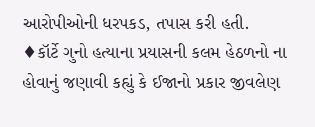આરોપીઓની ધરપકડ, તપાસ કરી હતી.
♦કૉર્ટે ગુનો હત્યાના પ્રયાસની કલમ હેઠળનો ના હોવાનું જણાવી કહ્યું કે ઈજાનો પ્રકાર જીવલેણ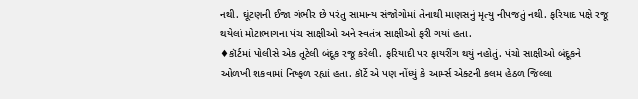નથી. ઘૂંટણની ઈજા ગંભીર છે પરંતુ સામાન્ય સંજોગોમાં તેનાથી માણસનું મૃત્યુ નીપજતું નથી. ફરિયાદ પક્ષે રજૂ થયેલાં મોટાભાગના પંચ સાક્ષીઓ અને સ્વતંત્ર સાક્ષીઓ ફરી ગયાં હતા.
♦કૉર્ટમાં પોલીસે એક તૂટેલી બંદૂક રજૂ કરેલી. ફરિયાદી પર ફાયરીંગ થયું નહોતું. પંચો સાક્ષીઓ બંદૂકને ઓળખી શકવામાં નિષ્ફળ રહ્યાં હતા. કૉર્ટે એ પણ નોંધ્યું કે આર્મ્સ એક્ટની કલમ હેઠળ જિલ્લા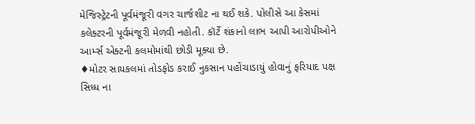મેજિસ્ટ્રેટની પૂર્વમંજૂરી વગર ચાર્જશીટ ના થઈ શકે. પોલીસે આ કેસમાં કલેક્ટરની પૂર્વમંજૂરી મેળવી નહોતી. કૉર્ટે શંકાનો લાભ આપી આરોપીઓને આર્મ્સ એક્ટની કલમોમાંથી છોડી મૂક્યા છે.
♦મોટર સાયકલમાં તોડફોડ કરાઈ નુકસાન પહોંચાડાયું હોવાનું ફરિયાદ પક્ષ સિધ્ધ ના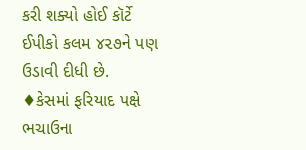કરી શક્યો હોઈ કૉર્ટે ઈપીકો કલમ ૪૨૭ને પણ ઉડાવી દીધી છે.
♦કેસમાં ફરિયાદ પક્ષે ભચાઉના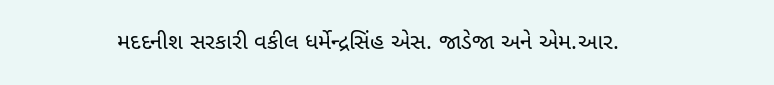મદદનીશ સરકારી વકીલ ધર્મેન્દ્રસિંહ એસ. જાડેજા અને એમ.આર.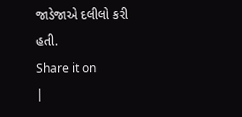જાડેજાએ દલીલો કરી હતી.
Share it on
|